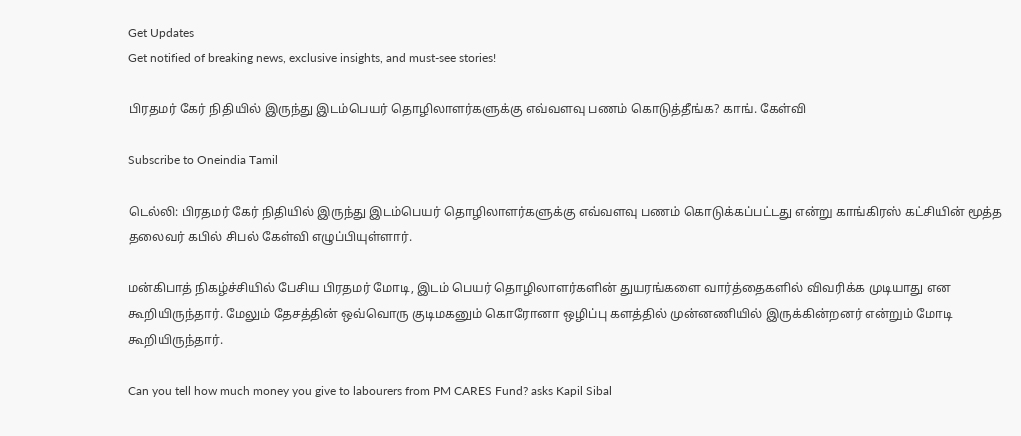Get Updates
Get notified of breaking news, exclusive insights, and must-see stories!

பிரதமர் கேர் நிதியில் இருந்து இடம்பெயர் தொழிலாளர்களுக்கு எவ்வளவு பணம் கொடுத்தீங்க? காங். கேள்வி

Subscribe to Oneindia Tamil

டெல்லி: பிரதமர் கேர் நிதியில் இருந்து இடம்பெயர் தொழிலாளர்களுக்கு எவ்வளவு பணம் கொடுக்கப்பட்டது என்று காங்கிரஸ் கட்சியின் மூத்த தலைவர் கபில் சிபல் கேள்வி எழுப்பியுள்ளார்.

மன்கிபாத் நிகழ்ச்சியில் பேசிய பிரதமர் மோடி, இடம் பெயர் தொழிலாளர்களின் துயரங்களை வார்த்தைகளில் விவரிக்க முடியாது என கூறியிருந்தார். மேலும் தேசத்தின் ஒவ்வொரு குடிமகனும் கொரோனா ஒழிப்பு களத்தில் முன்னணியில் இருக்கின்றனர் என்றும் மோடி கூறியிருந்தார்.

Can you tell how much money you give to labourers from PM CARES Fund? asks Kapil Sibal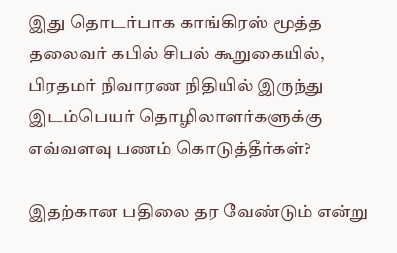இது தொடர்பாக காங்கிரஸ் மூத்த தலைவர் கபில் சிபல் கூறுகையில், பிரதமர் நிவாரண நிதியில் இருந்து இடம்பெயர் தொழிலாளர்களுக்கு எவ்வளவு பணம் கொடுத்தீர்கள்?

இதற்கான பதிலை தர வேண்டும் என்று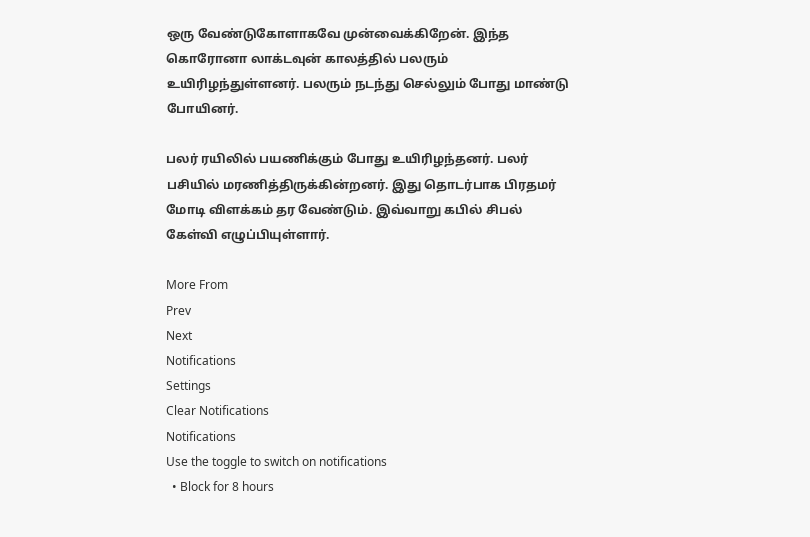ஒரு வேண்டுகோளாகவே முன்வைக்கிறேன். இந்த கொரோனா லாக்டவுன் காலத்தில் பலரும் உயிரிழந்துள்ளனர். பலரும் நடந்து செல்லும் போது மாண்டு போயினர்.

பலர் ரயிலில் பயணிக்கும் போது உயிரிழந்தனர். பலர் பசியில் மரணித்திருக்கின்றனர். இது தொடர்பாக பிரதமர் மோடி விளக்கம் தர வேண்டும். இவ்வாறு கபில் சிபல் கேள்வி எழுப்பியுள்ளார்.

More From
Prev
Next
Notifications
Settings
Clear Notifications
Notifications
Use the toggle to switch on notifications
  • Block for 8 hours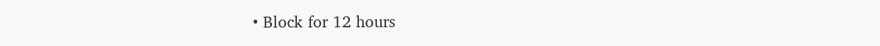• Block for 12 hours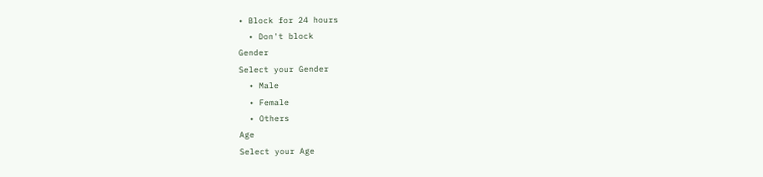• Block for 24 hours
  • Don't block
Gender
Select your Gender
  • Male
  • Female
  • Others
Age
Select your Age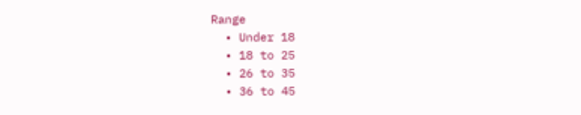Range
  • Under 18
  • 18 to 25
  • 26 to 35
  • 36 to 45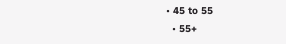• 45 to 55
  • 55+